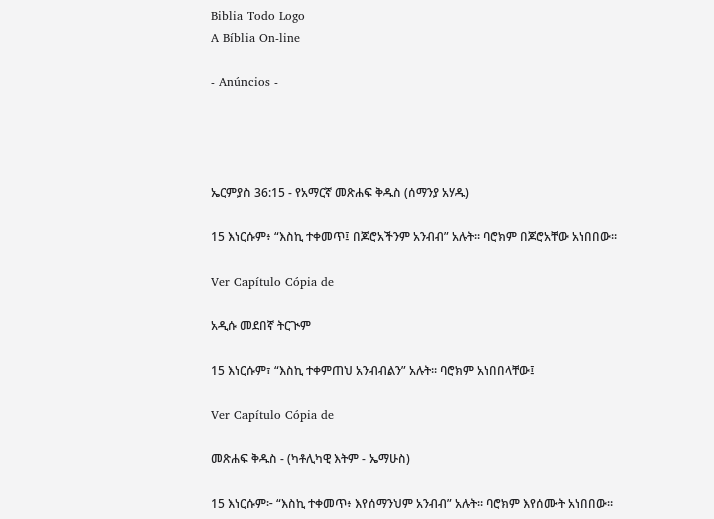Biblia Todo Logo
A Bíblia On-line

- Anúncios -




ኤርምያስ 36:15 - የአማርኛ መጽሐፍ ቅዱስ (ሰማንያ አሃዱ)

15 እነርሱም፥ “እስኪ ተቀመጥ፤ በጆሮአችንም አንብብ” አሉት። ባሮክም በጆሮአቸው አነበበው።

Ver Capítulo Cópia de

አዲሱ መደበኛ ትርጒም

15 እነርሱም፣ “እስኪ ተቀምጠህ አንብብልን” አሉት። ባሮክም አነበበላቸው፤

Ver Capítulo Cópia de

መጽሐፍ ቅዱስ - (ካቶሊካዊ እትም - ኤማሁስ)

15 እነርሱም፦ “እስኪ ተቀመጥ፥ እየሰማንህም አንብብ” አሉት። ባሮክም እየሰሙት አነበበው።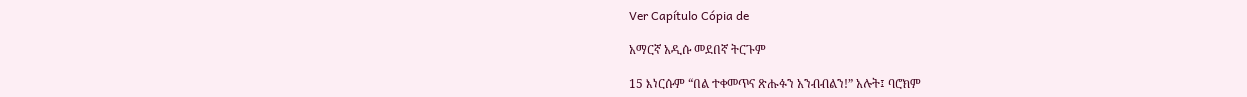Ver Capítulo Cópia de

አማርኛ አዲሱ መደበኛ ትርጉም

15 እነርሱም “በል ተቀመጥና ጽሑፉን አንብብልን!” አሉት፤ ባሮክም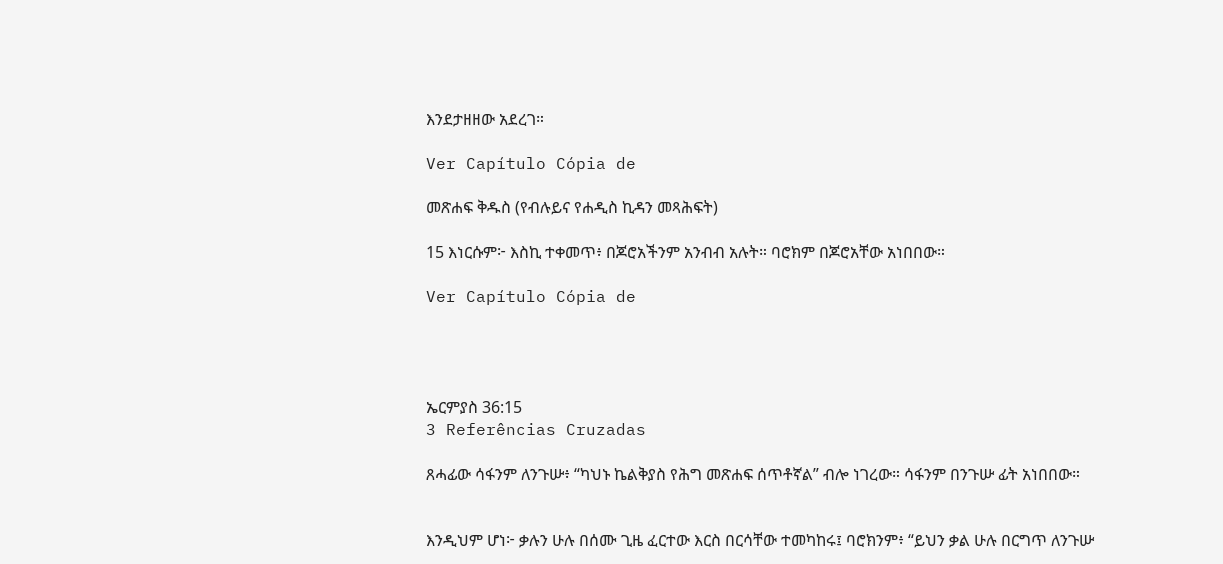እንደታዘዘው አደረገ።

Ver Capítulo Cópia de

መጽሐፍ ቅዱስ (የብሉይና የሐዲስ ኪዳን መጻሕፍት)

15 እነርሱም፦ እስኪ ተቀመጥ፥ በጆሮአችንም አንብብ አሉት። ባሮክም በጆሮአቸው አነበበው።

Ver Capítulo Cópia de




ኤርምያስ 36:15
3 Referências Cruzadas

ጸሓፊው ሳፋንም ለንጉሡ፥ “ካህኑ ኬልቅያስ የሕግ መጽሐፍ ሰጥቶኛል” ብሎ ነገረው። ሳፋንም በንጉሡ ፊት አነበበው።


እንዲህም ሆነ፦ ቃሉን ሁሉ በሰሙ ጊዜ ፈርተው እርስ በርሳቸው ተመካከሩ፤ ባሮክንም፥ “ይህን ቃል ሁሉ በርግጥ ለንጉሡ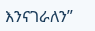እንናገራለን”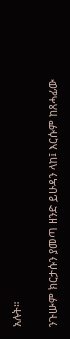አሉት።


ንጉሡም ክርታሱን ያመጣ ዘንድ ይሁዳን ላከ፤ እርሱም ከጸሓፊው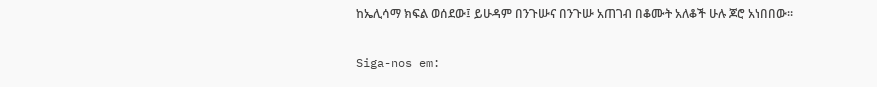ከኤሊሳማ ክፍል ወሰደው፤ ይሁዳም በንጉሡና በንጉሡ አጠገብ በቆሙት አለቆች ሁሉ ጆሮ አነበበው።


Siga-nos em: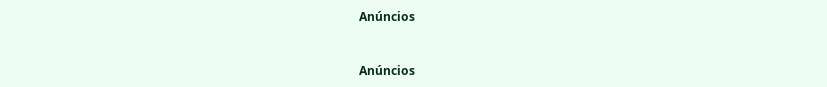Anúncios


Anúncios